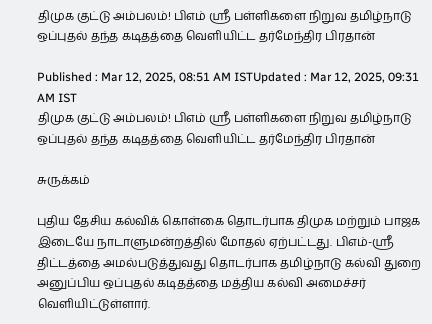திமுக குட்டு அம்பலம்! பிஎம் ஸ்ரீ பள்ளிகளை நிறுவ தமிழ்நாடு ஒப்புதல் தந்த கடிதத்தை வெளியிட்ட தர்மேந்திர பிரதான்

Published : Mar 12, 2025, 08:51 AM ISTUpdated : Mar 12, 2025, 09:31 AM IST
திமுக குட்டு அம்பலம்! பிஎம் ஸ்ரீ பள்ளிகளை நிறுவ தமிழ்நாடு ஒப்புதல் தந்த கடிதத்தை வெளியிட்ட தர்மேந்திர பிரதான்

சுருக்கம்

புதிய தேசிய கல்விக் கொள்கை தொடர்பாக திமுக மற்றும் பாஜக இடையே நாடாளுமன்றத்தில் மோதல் ஏற்பட்டது. பிஎம்-ஸ்ரீ திட்டத்தை அமல்படுத்துவது தொடர்பாக தமிழ்நாடு கல்வி துறை அனுப்பிய ஒப்புதல் கடிதத்தை மத்திய கல்வி அமைச்சர் வெளியிட்டுள்ளார்.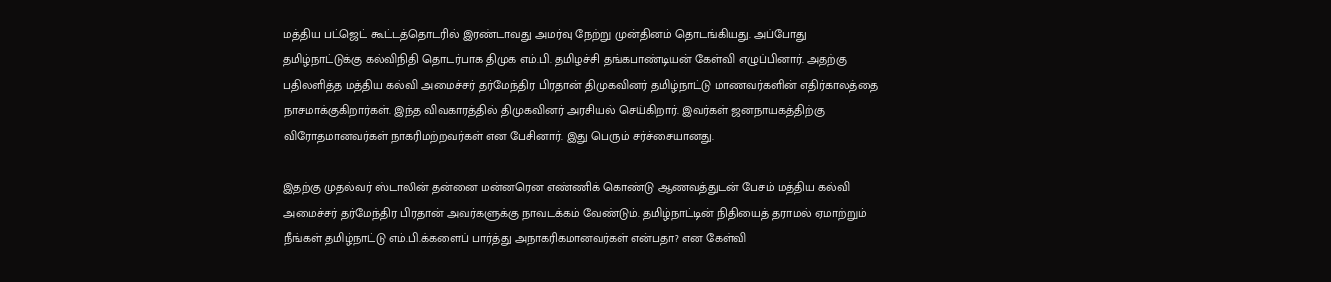மத்திய பட்ஜெட் கூட்டத்தொடரில் இரண்டாவது அமர்வு நேற்று முன்தினம் தொடங்கியது. அப்போது தமிழ்நாட்டுக்கு கல்விநிதி தொடர்பாக திமுக எம்.பி. தமிழச்சி தங்கபாண்டியன் கேள்வி எழுப்பினார். அதற்கு பதிலளித்த மத்திய கல்வி அமைச்சர் தர்மேந்திர பிரதான் திமுகவினர் தமிழ்நாட்டு மாணவர்களின் எதிர்காலத்தை நாசமாக்குகிறார்கள். இந்த விவகாரத்தில் திமுகவினர் அரசியல் செய்கிறார். இவர்கள் ஜனநாயகத்திற்கு விரோதமானவர்கள் நாகரிமற்றவர்கள் என பேசினார். இது பெரும் சர்ச்சையானது.

இதற்கு முதல்வர் ஸ்டாலின் தன்னை மன்னரென எண்ணிக் கொண்டு ஆணவத்துடன் பேசம் மத்திய கல்வி அமைச்சர் தர்மேந்திர பிரதான் அவர்களுக்கு நாவடக்கம் வேண்டும். தமிழ்நாட்டின் நிதியைத் தராமல் ஏமாற்றும் நீங்கள் தமிழ்நாட்டு எம்.பி.க்களைப் பார்த்து அநாகரிகமானவர்கள் என்பதா? என கேள்வி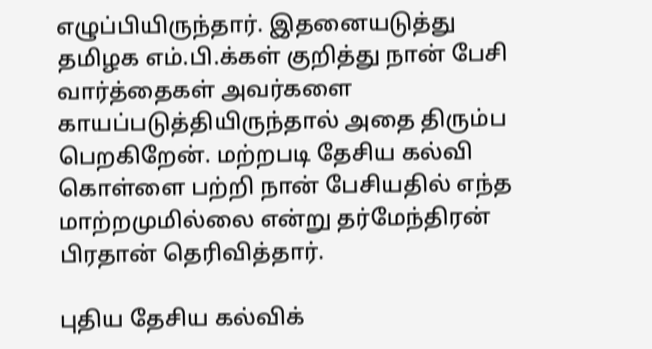எழுப்பியிருந்தார். இதனையடுத்து தமிழக எம்.பி.க்கள் குறித்து நான் பேசி வார்த்தைகள் அவர்களை காயப்படுத்தியிருந்தால் அதை திரும்ப பெறகிறேன். மற்றபடி தேசிய கல்வி கொள்ளை பற்றி நான் பேசியதில் எந்த மாற்றமுமில்லை என்று தர்மேந்திரன் பிரதான் தெரிவித்தார்.

புதிய தேசிய கல்விக்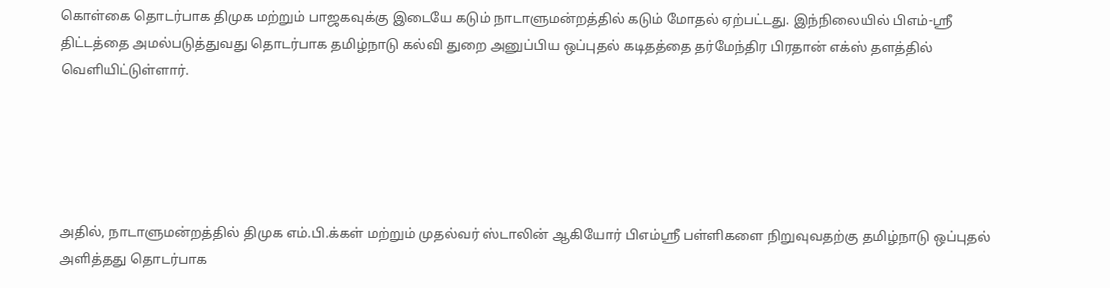கொள்கை தொடர்பாக திமுக மற்றும் பாஜகவுக்கு இடையே கடும் நாடாளுமன்றத்தில் கடும் மோதல் ஏற்பட்டது. இந்நிலையில் பிஎம்-ஸ்ரீ திட்டத்தை அமல்படுத்துவது தொடர்பாக தமிழ்நாடு கல்வி துறை அனுப்பிய ஒப்புதல் கடிதத்தை தர்மேந்திர பிரதான் எக்ஸ் தளத்தில் வெளியிட்டுள்ளார்.





அதில், நாடாளுமன்றத்தில் திமுக எம்.பி.க்கள் மற்றும் முதல்வர் ஸ்டாலின் ஆகியோர் பிஎம்ஸ்ரீ பள்ளிகளை நிறுவுவதற்கு தமிழ்நாடு ஒப்புதல் அளித்தது தொடர்பாக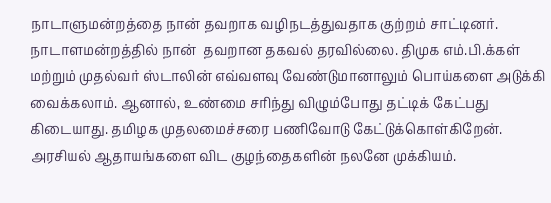நாடாளுமன்றத்தை நான் தவறாக வழிநடத்துவதாக குற்றம் சாட்டினர். நாடாளமன்றத்தில் நான்  தவறான தகவல் தரவில்லை. திமுக எம்.பி.க்கள் மற்றும் முதல்வர் ஸ்டாலின் எவ்வளவு வேண்டுமானாலும் பொய்களை அடுக்கி வைக்கலாம். ஆனால், உண்மை சரிந்து விழும்போது தட்டிக் கேட்பது கிடையாது. தமிழக முதலமைச்சரை பணிவோடு கேட்டுக்கொள்கிறேன். அரசியல் ஆதாயங்களை விட குழந்தைகளின் நலனே முக்கியம்.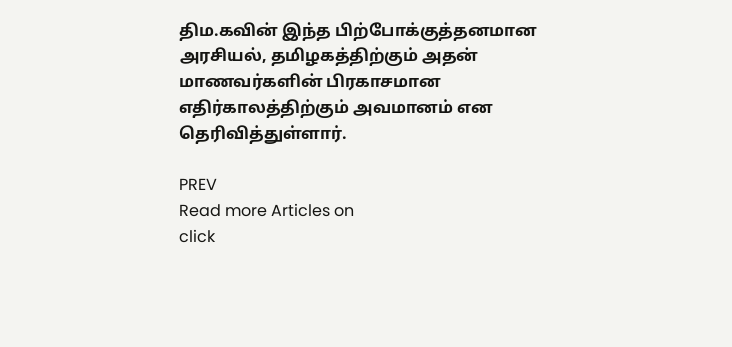திம.கவின் இந்த பிற்போக்குத்தனமான அரசியல், தமிழகத்திற்கும் அதன் மாணவர்களின் பிரகாசமான எதிர்காலத்திற்கும் அவமானம் என தெரிவித்துள்ளார்.

PREV
Read more Articles on
click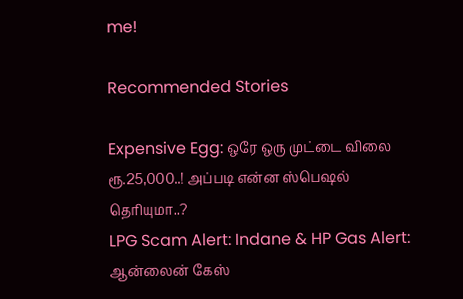me!

Recommended Stories

Expensive Egg: ஒரே ஒரு முட்டை விலை ரூ.25,000..! அப்படி என்ன ஸ்பெஷல் தெரியுமா..?
LPG Scam Alert: Indane & HP Gas Alert: ஆன்லைன் கேஸ்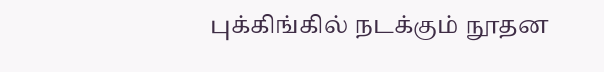புக்கிங்கில் நடக்கும் நூதன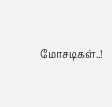மோசடிகள்..!